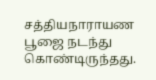சத்தியநாராயண பூஜை நடந்து கொண்டிருந்தது.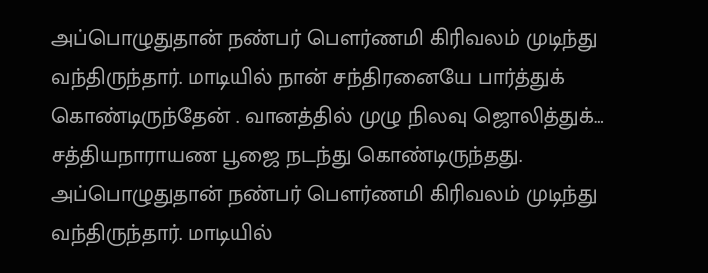அப்பொழுதுதான் நண்பர் பௌர்ணமி கிரிவலம் முடிந்து வந்திருந்தார். மாடியில் நான் சந்திரனையே பார்த்துக் கொண்டிருந்தேன் . வானத்தில் முழு நிலவு ஜொலித்துக்…
சத்தியநாராயண பூஜை நடந்து கொண்டிருந்தது. அப்பொழுதுதான் நண்பர் பௌர்ணமி கிரிவலம் முடிந்து வந்திருந்தார். மாடியில்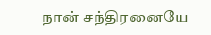நான் சந்திரனையே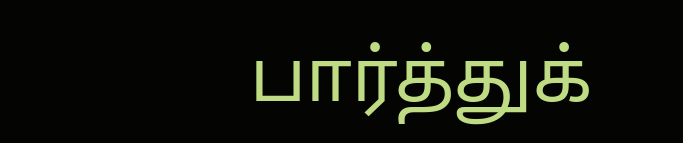பார்த்துக்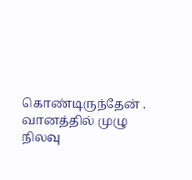கொண்டிருந்தேன் . வானத்தில் முழு நிலவு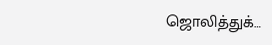ஜொலித்துக்…